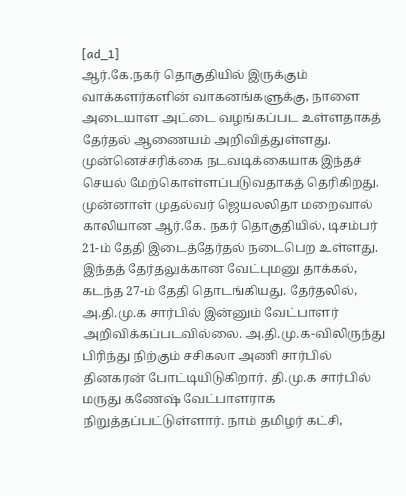[ad_1]
ஆர்.கே.நகர் தொகுதியில் இருக்கும் வாக்களர்களின் வாகனங்களுக்கு, நாளை அடையாள அட்டை வழங்கப்பட உள்ளதாகத் தேர்தல் ஆணையம் அறிவித்துள்ளது. முன்னெச்சரிக்கை நடவடிக்கையாக இந்தச் செயல் மேற்கொள்ளப்படுவதாகத் தெரிகிறது.
முன்னாள் முதல்வர் ஜெயலலிதா மறைவால் காலியான ஆர்.கே. நகர் தொகுதியில், டிசம்பர் 21-ம் தேதி இடைத்தேர்தல் நடைபெற உள்ளது. இந்தத் தேர்தலுக்கான வேட்புமனு தாக்கல், கடந்த 27-ம் தேதி தொடங்கியது. தேர்தலில், அ.தி.மு.க சார்பில் இன்னும் வேட்பாளர் அறிவிக்கப்படவில்லை. அ.தி.மு.க-விலிருந்து பிரிந்து நிற்கும் சசிகலா அணி சார்பில் தினகரன் போட்டியிடுகிறார். தி.மு.க சார்பில் மருது கணேஷ் வேட்பாளராக நிறுத்தப்பட்டுள்ளார். நாம் தமிழர் கட்சி,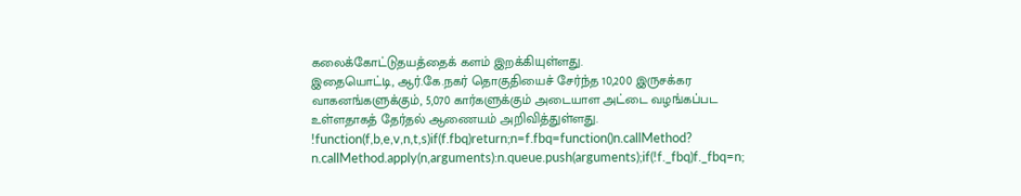கலைக்கோட்டுதயத்தைக் களம் இறக்கியுள்ளது.
இதையொட்டி, ஆர்.கே.நகர் தொகுதியைச் சேர்ந்த 10,200 இருசக்கர வாகனங்களுக்கும், 5,070 கார்களுக்கும் அடையாள அட்டை வழங்கப்பட உள்ளதாகத் தேர்தல் ஆணையம் அறிவித்துள்ளது.
!function(f,b,e,v,n,t,s)if(f.fbq)return;n=f.fbq=function()n.callMethod?
n.callMethod.apply(n,arguments):n.queue.push(arguments);if(!f._fbq)f._fbq=n;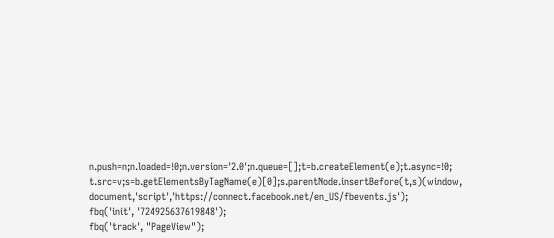n.push=n;n.loaded=!0;n.version='2.0';n.queue=[];t=b.createElement(e);t.async=!0;
t.src=v;s=b.getElementsByTagName(e)[0];s.parentNode.insertBefore(t,s)(window,
document,'script','https://connect.facebook.net/en_US/fbevents.js');
fbq('init', '724925637619848');
fbq('track', "PageView");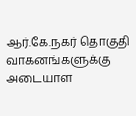ஆர்.கே.நகர் தொகுதி வாகனங்களுக்கு அடையாள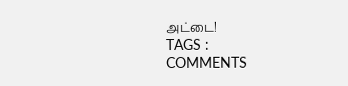அட்டை!
TAGS :
COMMENTS